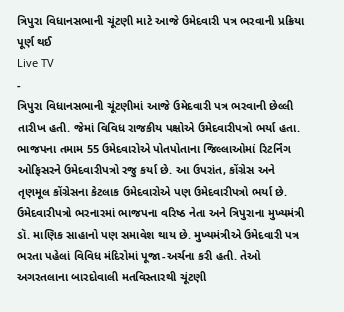ત્રિપુરા વિધાનસભાની ચૂંટણી માટે આજે ઉમેદવારી પત્ર ભરવાની પ્રક્રિયા પૂર્ણ થઈ
Live TV
-
ત્રિપુરા વિધાનસભાની ચૂંટણીમાં આજે ઉમેદવારી પત્ર ભરવાની છેલ્લી તારીખ હતી. જેમાં વિવિધ રાજકીય પક્ષોએ ઉમેદવારીપત્રો ભર્યા હતા. ભાજપના તમામ 55 ઉમેદવારોએ પોતપોતાના જિલ્લાઓમાં રિટર્નિંગ ઓફિસરને ઉમેદવારીપત્રો રજુ કર્યા છે. આ ઉપરાંત, કોંગ્રેસ અને તૃણમૂલ કોંગ્રેસના કેટલાક ઉમેદવારોએ પણ ઉમેદવારીપત્રો ભર્યા છે. ઉમેદવારીપત્રો ભરનારમાં ભાજપના વરિષ્ઠ નેતા અને ત્રિપુરાના મુખ્યમંત્રી ડૉ. માણિક સાહાનો પણ સમાવેશ થાય છે. મુખ્યમંત્રીએ ઉમેદવારી પત્ર ભરતા પહેલાં વિવિધ મંદિરોમાં પૂજા-અર્ચના કરી હતી. તેઓ અગરતલાના બારદોવાલી મતવિસ્તારથી ચૂંટણી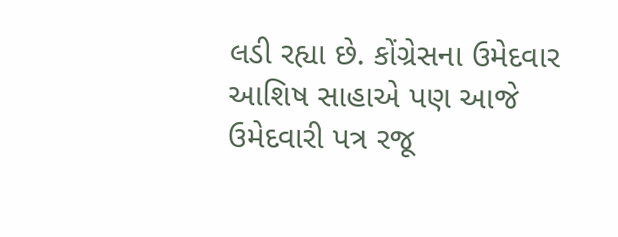લડી રહ્યા છે. કોંગ્રેસના ઉમેદવાર આશિષ સાહાએ પણ આજે ઉમેદવારી પત્ર રજૂ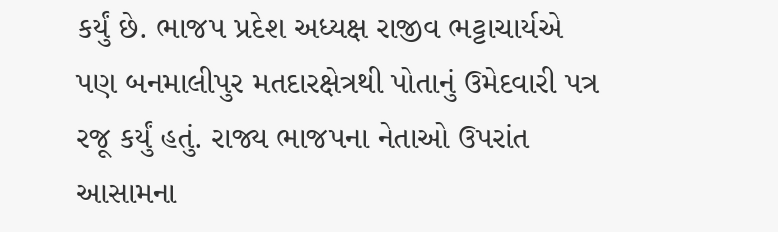કર્યું છે. ભાજપ પ્રદેશ અધ્યક્ષ રાજીવ ભટ્ટાચાર્યએ પણ બનમાલીપુર મતદારક્ષેત્રથી પોતાનું ઉમેદવારી પત્ર રજૂ કર્યું હતું. રાજ્ય ભાજપના નેતાઓ ઉપરાંત આસામના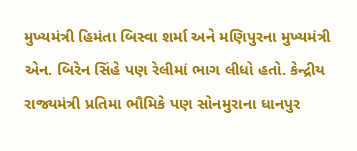મુખ્યમંત્રી હિમંતા બિસ્વા શર્મા અને મણિપુરના મુખ્યમંત્રી એન. બિરેન સિંહે પણ રેલીમાં ભાગ લીધો હતો. કેન્દ્રીય રાજ્યમંત્રી પ્રતિમા ભૌમિકે પણ સોનમુરાના ધાનપુર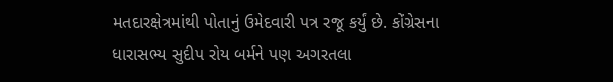મતદારક્ષેત્રમાંથી પોતાનું ઉમેદવારી પત્ર રજૂ કર્યું છે. કોંગ્રેસના ધારાસભ્ય સુદીપ રોય બર્મને પણ અગરતલા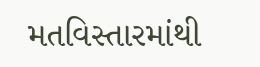મતવિસ્તારમાંથી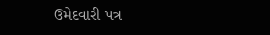ઉમેદવારી પત્ર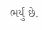ભર્યું છે.